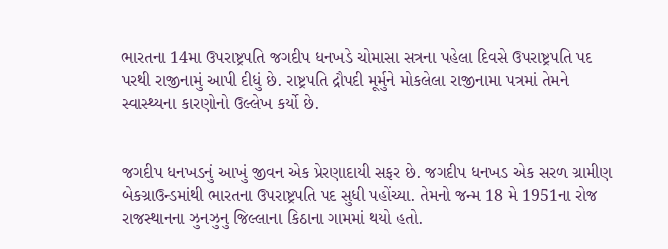ભારતના 14મા ઉપરાષ્ટ્રપતિ જગદીપ ધનખડે ચોમાસા સત્રના પહેલા દિવસે ઉપરાષ્ટ્રપતિ પદ પરથી રાજીનામું આપી દીધું છે. રાષ્ટ્રપતિ દ્રૌપદી મૂર્મુને મોકલેલા રાજીનામા પત્રમાં તેમને સ્વાસ્થ્યના કારણોનો ઉલ્લેખ કર્યો છે.


જગદીપ ધનખડનું આખું જીવન એક પ્રેરણાદાયી સફર છે. જગદીપ ધનખડ એક સરળ ગ્રામીણ બેકગ્રાઉન્ડમાંથી ભારતના ઉપરાષ્ટ્રપતિ પદ સુધી પહોંચ્યા. તેમનો જન્મ 18 મે 1951ના રોજ રાજસ્થાનના ઝુનઝુનુ જિલ્લાના કિઠાના ગામમાં થયો હતો.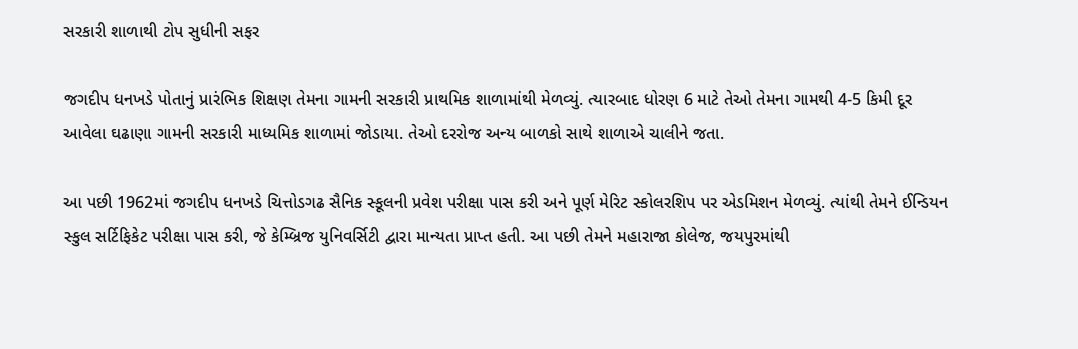સરકારી શાળાથી ટોપ સુધીની સફર

જગદીપ ધનખડે પોતાનું પ્રારંભિક શિક્ષણ તેમના ગામની સરકારી પ્રાથમિક શાળામાંથી મેળવ્યું. ત્યારબાદ ધોરણ 6 માટે તેઓ તેમના ગામથી 4-5 કિમી દૂર આવેલા ઘઢાણા ગામની સરકારી માધ્યમિક શાળામાં જોડાયા. તેઓ દરરોજ અન્ય બાળકો સાથે શાળાએ ચાલીને જતા.

આ પછી 1962માં જગદીપ ધનખડે ચિત્તોડગઢ સૈનિક સ્કૂલની પ્રવેશ પરીક્ષા પાસ કરી અને પૂર્ણ મેરિટ સ્કોલરશિપ પર એડમિશન મેળવ્યું. ત્યાંથી તેમને ઈન્ડિયન સ્કુલ સર્ટિફિકેટ પરીક્ષા પાસ કરી, જે કેમ્બ્રિજ યુનિવર્સિટી દ્વારા માન્યતા પ્રાપ્ત હતી. આ પછી તેમને મહારાજા કોલેજ, જયપુરમાંથી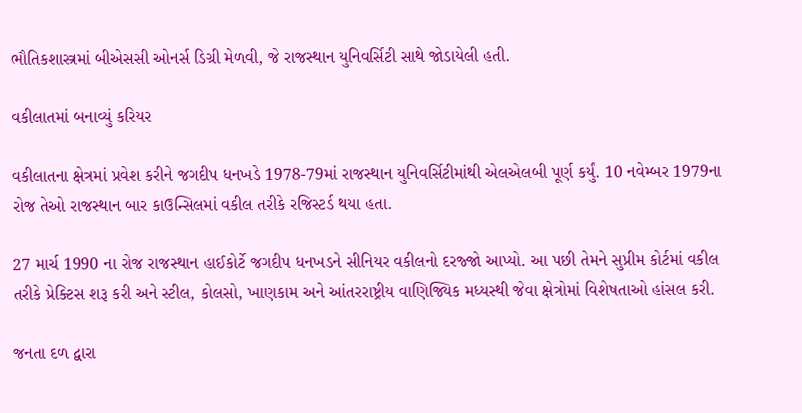ભૌતિકશાસ્ત્રમાં બીએસસી ઓનર્સ ડિગ્રી મેળવી, જે રાજસ્થાન યુનિવર્સિટી સાથે જોડાયેલી હતી.

વકીલાતમાં બનાવ્યું કરિયર

વકીલાતના ક્ષેત્રમાં પ્રવેશ કરીને જગદીપ ધનખડે 1978-79માં રાજસ્થાન યુનિવર્સિટીમાંથી એલએલબી પૂર્ણ કર્યું. 10 નવેમ્બર 1979ના રોજ તેઓ રાજસ્થાન બાર કાઉન્સિલમાં વકીલ તરીકે રજિસ્ટર્ડ થયા હતા.

27 માર્ચ 1990 ના રોજ રાજસ્થાન હાઈકોર્ટે જગદીપ ધનખડને સીનિયર વકીલનો દરજ્જો આપ્યો. આ પછી તેમને સુપ્રીમ કોર્ટમાં વકીલ તરીકે પ્રેક્ટિસ શરૂ કરી અને સ્ટીલ, કોલસો, ખાણકામ અને આંતરરાષ્ટ્રીય વાણિજ્યિક મધ્યસ્થી જેવા ક્ષેત્રોમાં વિશેષતાઓ હાંસલ કરી.

જનતા દળ દ્વારા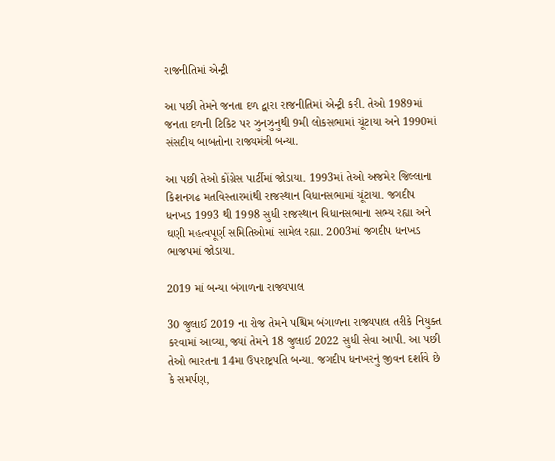રાજનીતિમાં એન્ટ્રી

આ પછી તેમને જનતા દળ દ્વારા રાજનીતિમાં એન્ટ્રી કરી. તેઓ 1989માં જનતા દળની ટિકિટ પર ઝુનઝુનુથી 9મી લોકસભામાં ચૂંટાયા અને 1990માં સંસદીય બાબતોના રાજ્યમંત્રી બન્યા.

આ પછી તેઓ કોંગ્રેસ પાર્ટીમાં જોડાયા. 1993માં તેઓ અજમેર જિલ્લાના કિશનગઢ મતવિસ્તારમાંથી રાજસ્થાન વિધાનસભામાં ચૂંટાયા. જગદીપ ધનખડ 1993 થી 1998 સુધી રાજસ્થાન વિધાનસભાના સભ્ય રહ્યા અને ઘણી મહત્વપૂર્ણ સમિતિઓમાં સામેલ રહ્યા. 2003માં જગદીપ ધનખડ ભાજપમાં જોડાયા.

2019 માં બન્યા બંગાળના રાજ્યપાલ

30 જુલાઈ 2019 ના રોજ તેમને પશ્ચિમ બંગાળના રાજ્યપાલ તરીકે નિયુક્ત કરવામાં આવ્યા, જ્યાં તેમને 18 જુલાઈ 2022 સુધી સેવા આપી. આ પછી તેઓ ભારતના 14મા ઉપરાષ્ટ્રપતિ બન્યા. જગદીપ ધનખરનું જીવન દર્શાવે છે કે સમર્પણ,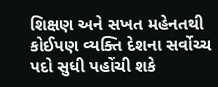શિક્ષણ અને સખત મહેનતથી કોઈપણ વ્યક્તિ દેશના સર્વોચ્ચ પદો સુધી પહોંચી શકે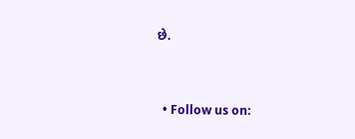છે.


  • Follow us on: